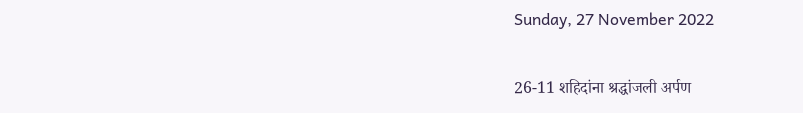Sunday, 27 November 2022

26-11 शहिदांना श्रद्धांजली अर्पण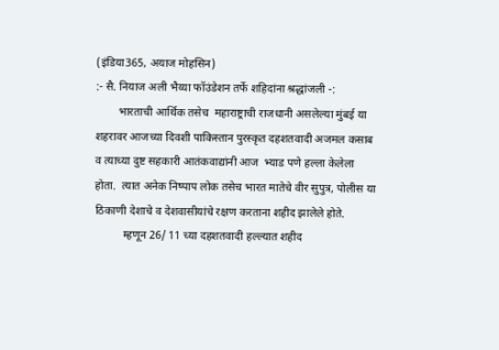(इंडिया365, अयाज मोहसिन)
:- सै. नियाज अली भैय्या फॉउंडेशन तर्फे शहिदांना श्रद्धांजली -:
        भारताची आर्थिक तसेच  महाराष्ट्राची राजधानी असलेल्या मुंबई या शहरावर आजच्या दिवशी पाकिस्तान पुरस्कृत दहशतवादी अजमल कसाब व त्याच्या दुष्ट सहकारी आतंकवाद्यांनी आज  भ्याड पणे हल्ला केलेला होता.  त्यात अनेक निष्पाप लोक तसेच भारत मातेचे वीर सुपुत्र, पोलीस या ठिकाणी देशाचे व देशवासीयांचे रक्षण करताना शहीद झालेले होते.
          म्हणून 26/ 11 च्या दहशतवादी हल्ल्यात शहीद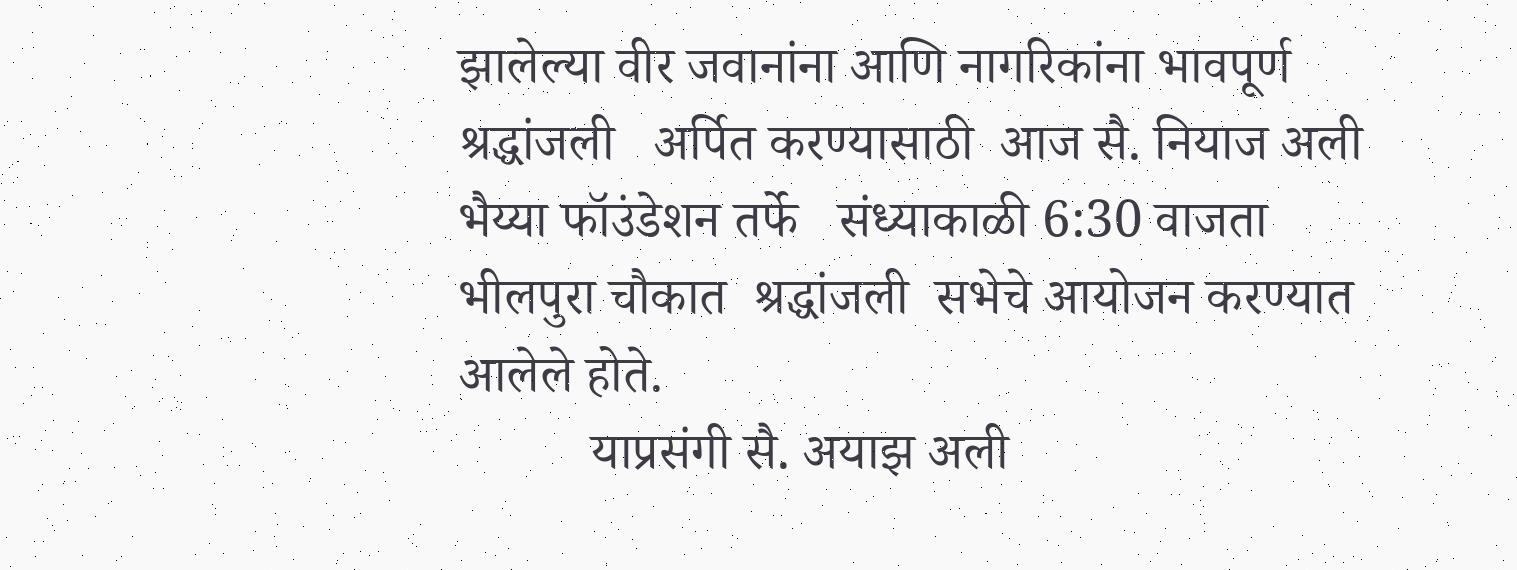झालेल्या वीर जवानांना आणि नागरिकांना भावपूर्ण श्रद्धांजली   अर्पित करण्यासाठी  आज सै. नियाज अली भैय्या फॉउंडेशन तर्फे   संध्याकाळी 6:30 वाजता भीलपुरा चौकात  श्रद्धांजली  सभेचे आयोजन करण्यात आलेले होते.
          याप्रसंगी सै. अयाझ अली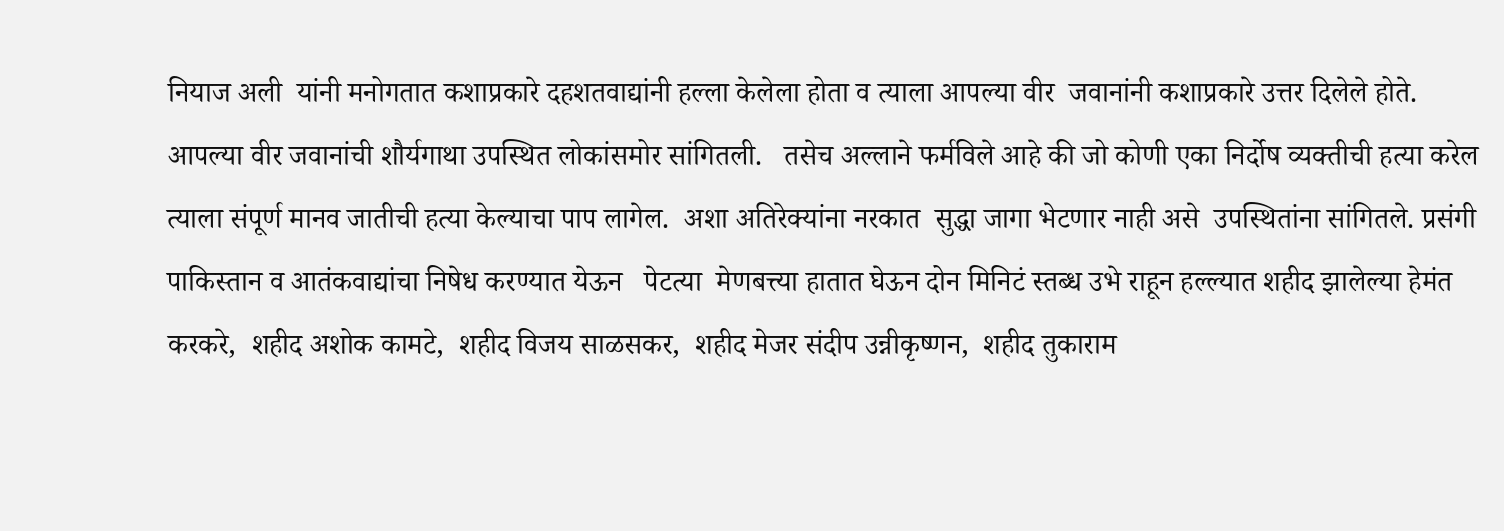नियाज अली  यांनी मनोगतात कशाप्रकारे दहशतवाद्यांनी हल्ला केलेला होता व त्याला आपल्या वीर  जवानांनी कशाप्रकारे उत्तर दिलेले होते.   आपल्या वीर जवानांची शौर्यगाथा उपस्थित लोकांसमोर सांगितली.   तसेच अल्लाने फर्मविले आहे की जो कोणी एका निर्दोष व्यक्तीची हत्या करेल  त्याला संपूर्ण मानव जातीची हत्या केल्याचा पाप लागेल.  अशा अतिरेक्यांना नरकात  सुद्धा जागा भेटणार नाही असे  उपस्थितांना सांगितले. प्रसंगी पाकिस्तान व आतंकवाद्यांचा निषेध करण्यात येऊन   पेटत्या  मेणबत्त्या हातात घेऊन दोन मिनिटं स्तब्ध उभे राहून हल्ल्यात शहीद झालेल्या हेमंत  करकरे,  शहीद अशोक कामटे,  शहीद विजय साळसकर,  शहीद मेजर संदीप उन्नीकृष्णन,  शहीद तुकाराम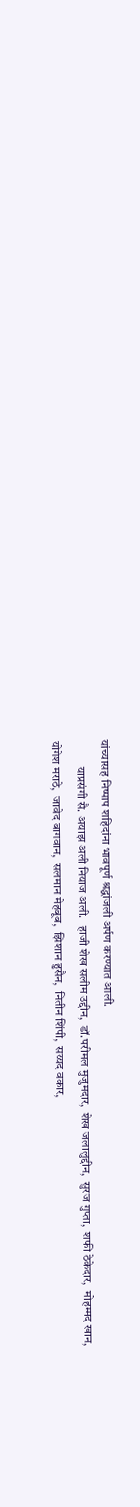यांच्यासह निष्पाप शहिदांना भावपूर्ण श्रद्धांजली अर्पण करण्यात आली.
           याप्रसंगी सै. अयाझ अली नियाज अली.   हाजी शेख सलीम उद्दीन,  डॉ.परीमल मुजुमदार,  शेख जलालुद्दीन,  सुरज गुप्ता,  शफी ठेकेदार,  मोहम्मद खान,  योगेश मराठे,  जावेद बागवान,  सलमान मेहबूब,  झिशान हुसैन,  नितीन शिंपी,  सय्यद वकार,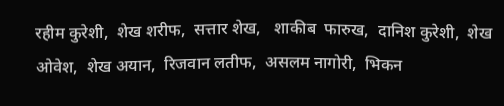रहीम कुरेशी,  शेख शरीफ,  सत्तार शेख,   शाकीब  फारुख,  दानिश कुरेशी,  शेख ओवेश,  शेख अयान,  रिजवान लतीफ,  असलम नागोरी,  भिकन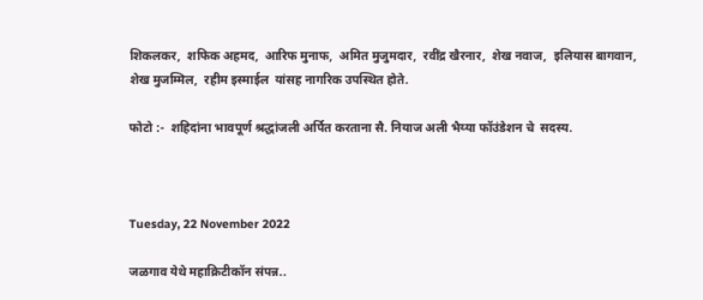शिकलकर,  शफिक अहमद,  आरिफ मुनाफ,  अमित मुजुमदार,  रवींद्र खैरनार,  शेख नवाज,  इलियास बागवान,  शेख मुजम्मिल,  रहीम इस्माईल  यांसह नागरिक उपस्थित होते.

फोटो :-  शहिदांना भावपूर्ण श्रद्धांजली अर्पित करताना सै. नियाज अली भैय्या फॉउंडेशन चे  सदस्य.



Tuesday, 22 November 2022

जळगाव येथे महाक्रिटीकॉन संपन्न..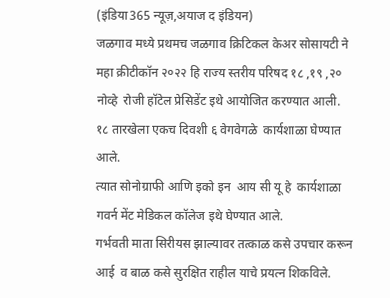(इंडिया365 न्यूज़,अयाज द इंडियन)
जळगाव मध्ये प्रथमच जळगाव क्रिटिकल केअर सोसायटी ने  महा क्रीटीकॉन २०२२ हि राज्य स्तरीय परिषद १८ ,१९ ,२०  नोव्हे  रोजी हॉटेल प्रेसिडेंट इथे आयोजित करण्यात आली.
१८ तारखेला एकच दिवशी ६ वेगवेगळे  कार्यशाळा घेण्यात आले.
त्यात सोनोग्राफी आणि इको इन  आय सी यू हे  कार्यशाळा   गवर्न मेंट मेडिकल कॉलेज इथे घेण्यात आले.
गर्भवती माता सिरीयस झाल्यावर तत्काळ कसे उपचार करून  आई  व बाळ कसे सुरक्षित राहील याचे प्रयत्न शिकविले.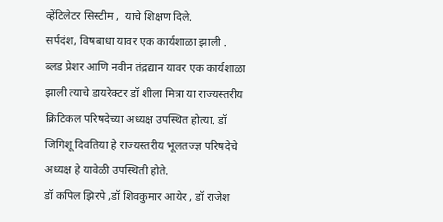व्हेंटिलेटर सिस्टीम ,  याचे शिक्षण दिले.
सर्पदंश, विषबाधा यावर एक कार्यशाळा झाली .
ब्लड प्रेशर आणि नवीन तंद्रद्यान यावर एक कार्यशाळा झाली त्याचे डायरेक्टर डॉ शीला मित्रा या राज्यस्तरीय क्रिटिकल परिषदेच्या अध्यक्ष उपस्थित होत्या. डॉ जिगिशू दिवतिया हे राज्यस्तरीय भूलतज्ज्ञ परिषदेचे अध्यक्ष हे यावेळी उपस्थिती होते.
डॉ कपिल झिरपे ,डॉ शिवकुमार आयेर , डॉ राजेश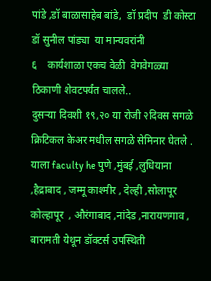पांडे ,डॉ बाळासाहेब बांडे,  डॉ प्रदीप  डी कोस्टा डॉ सुनील पांड्या  या मान्यवरांनी
६    कार्यशाळा एकच वेळी  वेगवेगळ्या ठिकाणी शेवटपर्यंत चालले..
दुसऱ्या दिवशी १९,२० या रोजी २दिवस सगळे  क्रिटिकल केअर मधील सगळे सेमिनार घेतले .
याला faculty he पुणे ,मुंबई ,लुधियाना ,हैद्राबाद , जम्मू काश्मीर , देल्ही ,सोलापूर कोल्हापूर  , औरंगाबाद ,नांदेड ,नारायणगाव , बारामती येथून डॉक्टर्स उपस्थिती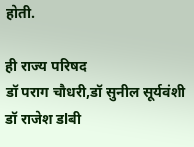होती.

ही राज्य परिषद
डॉ पराग चौधरी,डॉ सुनील सूर्यवंशी
डॉ राजेश डlबी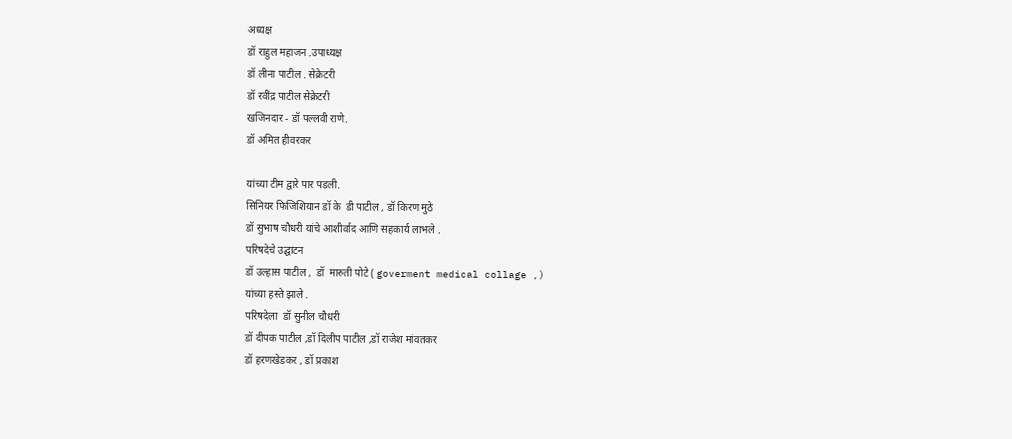अध्यक्ष
डॉ राहुल महाजन .उपाध्यक्ष
डॉ लीना पाटील . सेक्रेटरी
डॉ रवींद्र पाटील सेक्रेटरी
खजिनदार - डॉ पल्लवी राणे.
डॉ अमित हीवरकर

यांच्या टीम द्वारे पार पडली.
सिनियर फिजिशियान डॉ के  डी पाटील , डॉ किरण मुठे
डॉ सुभाष चौधरी यांचे आशीर्वाद आणि सहकार्य लाभले .
परिषदेचे उद्घाटन
डॉ उल्हास पाटील ,  डॉ  मारुती पोटे ( goverment medical collage ,)
यांच्या हस्ते झाले .
परिषदेला  डॉ सुनील चौधरी
डॉ दीपक पाटील ,डॉ दिलीप पाटील ,डॉ राजेश मांवतकर
डॉ हरणखेडकर , डॉ प्रकाश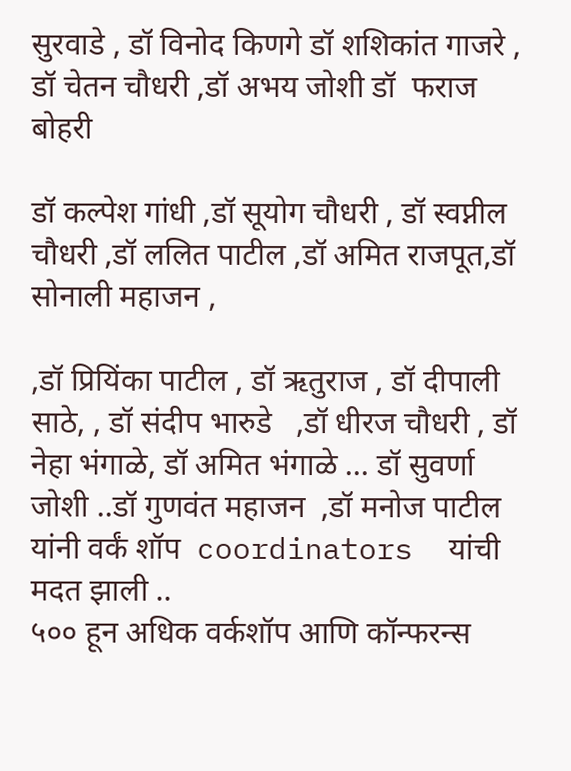सुरवाडे , डॉ विनोद किणगे डॉ शशिकांत गाजरे ,  डॉ चेतन चौधरी ,डॉ अभय जोशी डॉ  फराज  बोहरी

डॉ कल्पेश गांधी ,डॉ सूयोग चौधरी , डॉ स्वप्नील चौधरी ,डॉ ललित पाटील ,डॉ अमित राजपूत,डॉ सोनाली महाजन ,

,डॉ प्रियिंका पाटील , डॉ ऋतुराज , डॉ दीपाली साठे, , डॉ संदीप भारुडे   ,डॉ धीरज चौधरी , डॉ नेहा भंगाळे, डॉ अमित भंगाळे ... डॉ सुवर्णा  जोशी ..डॉ गुणवंत महाजन  ,डॉ मनोज पाटील  यांनी वर्कं शॉप  coordinators  यांची मदत झाली ..
५०० हून अधिक वर्कशॉप आणि कॉन्फरन्स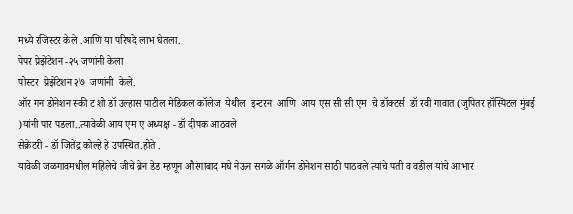मध्ये रजिस्टर केले .आणि या परिषदे लाभ घेतला.
पेपर प्रेझेंटेशन -२५ जणांनी केला
पोस्टर  प्रेझेंटेशन २७  जणांनी  केले.
ऑर गन डोनेशन स्की ट शो डॉ उल्हास पाटील मेडिकल कॉलेज  येथील  इन्टरन  आणि  आय एस सी सी एम  चे डॉक्टर्स  डॉ रवी गावात (जुपितर हॉस्पिटल मुंबई )यांनी पार पडला..त्यावेळी आय एम ए अध्यक्ष - डॉ दीपक आठवले
सेक्रेटरी - डॉ जितेंद्र कोल्हे हे उपस्थित.होते .
यावेळी जळगावमधील महिलेचे जीचे ब्रेन डेड म्हणून औरंगाबाद मघे नेऊन सगळे ऑर्गन डोनेशन साठी पाठवले त्यांचे पती व वडील यांचे आभार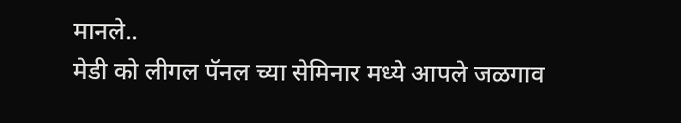मानले..
मेडी को लीगल पॅनल च्या सेमिनार मध्ये आपले जळगाव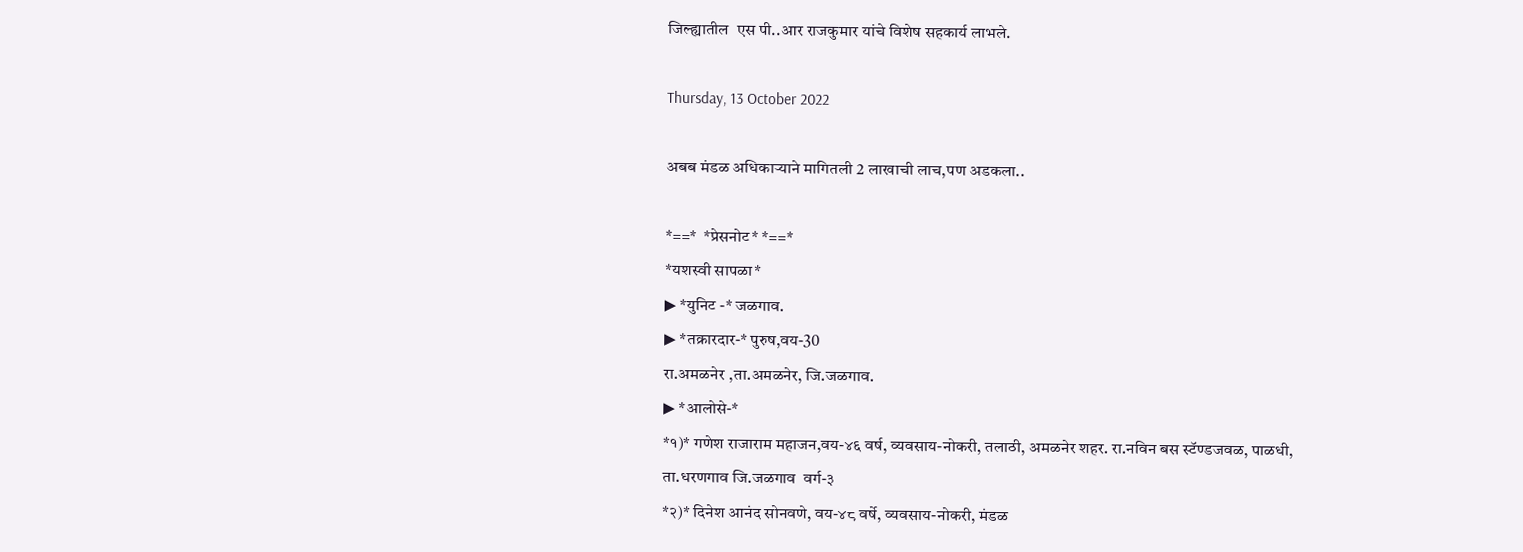जिल्ह्यातील  एस पी..आर राजकुमार यांचे विशेष सहकार्य लाभले.

Thursday, 13 October 2022

अबब मंडळ अधिकाऱ्याने मागितली 2 लाखाची लाच,पण अडकला..

*==*  *प्रेसनोट* *==*
*यशस्वी सापळा*
▶ *युनिट -* जळगाव.
▶ *तक्रारदार-* पुरुष,वय-30
रा.अमळनेर ,ता.अमळनेर, जि.जळगाव.
▶ *आलोसे-*
*१)* गणेश राजाराम महाजन,वय-४६ वर्ष, व्यवसाय-नोकरी, तलाठी, अमळनेर शहर. रा.नविन बस स्टॅण्डजवळ, पाळधी, ता.धरणगाव जि.जळगाव  वर्ग-३
*२)* दिनेश आनंद सोनवणे, वय-४८ वर्षे, व्यवसाय-नोकरी, मंडळ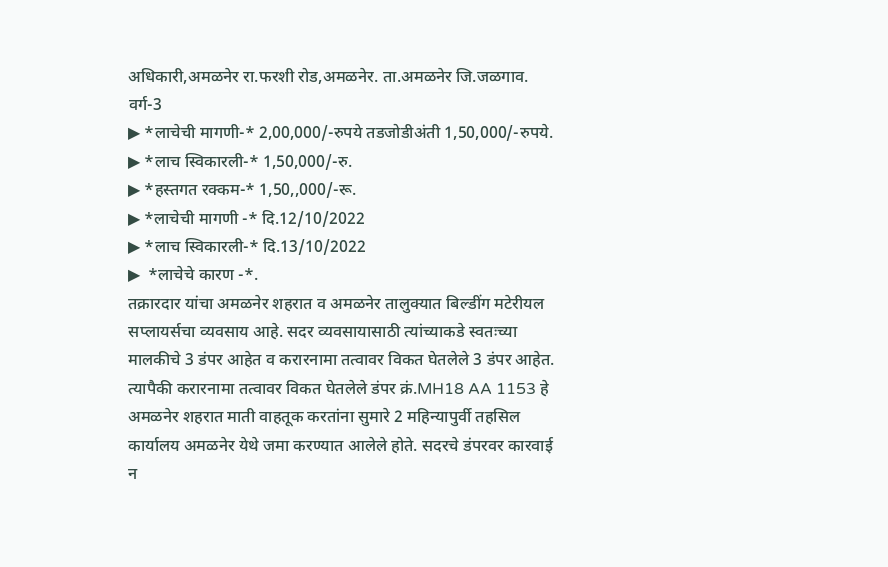अधिकारी,अमळनेर रा.फरशी रोड,अमळनेर. ता.अमळनेर जि.जळगाव. वर्ग-3
▶ *लाचेची मागणी-* 2,00,000/-रुपये तडजोडीअंती 1,50,000/-रुपये.
▶ *लाच स्विकारली-* 1,50,000/-रु.
▶ *हस्तगत रक्कम-* 1,50,,000/-रू.
▶ *लाचेची मागणी -* दि.12/10/2022
▶ *लाच स्विकारली-* दि.13/10/2022
▶  *लाचेचे कारण -*.
तक्रारदार यांचा अमळनेर शहरात व अमळनेर तालुक्यात बिल्डींग मटेरीयल सप्लायर्सचा व्यवसाय आहे. सदर व्यवसायासाठी त्यांच्याकडे स्वतःच्या मालकीचे 3 डंपर आहेत व करारनामा तत्वावर विकत घेतलेले 3 डंपर आहेत. त्यापैकी करारनामा तत्वावर विकत घेतलेले डंपर क्रं.MH18 AA 1153 हे अमळनेर शहरात माती वाहतूक करतांना सुमारे 2 महिन्यापुर्वी तहसिल कार्यालय अमळनेर येथे जमा करण्यात आलेले होते. सदरचे डंपरवर कारवाई न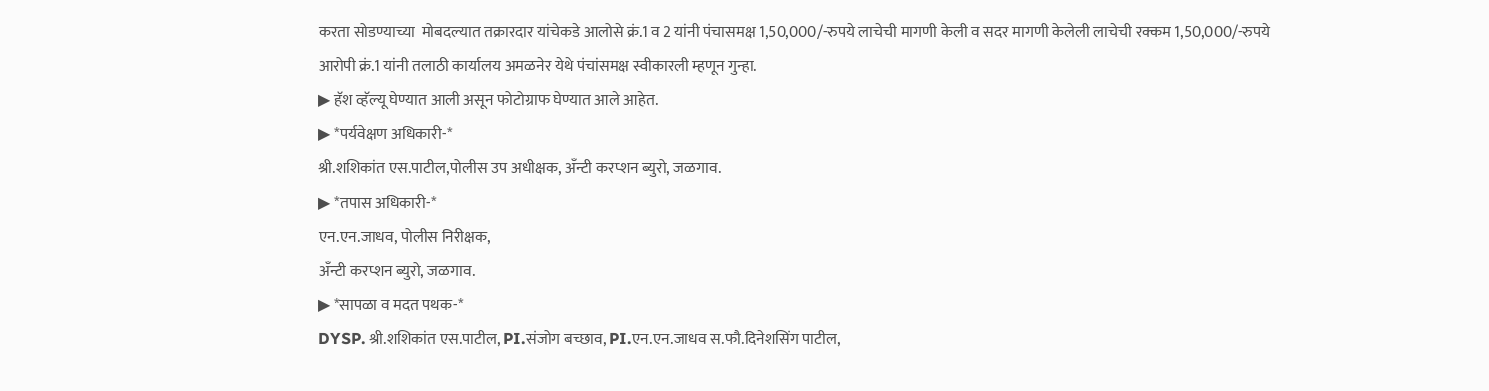करता सोडण्याच्या  मोबदल्यात तक्रारदार यांचेकडे आलोसे क्रं.1 व 2 यांनी पंचासमक्ष 1,50,000/-रुपये लाचेची मागणी केली व सदर मागणी केलेली लाचेची रक्कम 1,50,000/-रुपये आरोपी क्रं.1 यांनी तलाठी कार्यालय अमळनेर येथे पंचांसमक्ष स्वीकारली म्हणून गुन्हा.
▶ हॅश व्हॅल्यू घेण्यात आली असून फोटोग्राफ घेण्यात आले आहेत.
▶ *पर्यवेक्षण अधिकारी-*
श्री.शशिकांत एस.पाटील,पोलीस उप अधीक्षक, अँन्टी करप्शन ब्युरो, जळगाव.
▶ *तपास अधिकारी-*
एन.एन.जाधव, पोलीस निरीक्षक,
अँन्टी करप्शन ब्युरो, जळगाव.
▶ *सापळा व मदत पथक-*
DYSP. श्री.शशिकांत एस.पाटील, PI.संजोग बच्छाव, PI.एन.एन.जाधव स.फौ.दिनेशसिंग पाटील,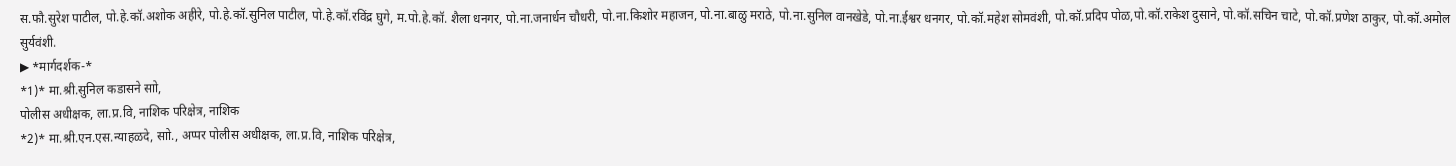स.फौ.सुरेश पाटील, पो.हे.कॉ.अशोक अहीरे, पो.हे.कॉ.सुनिल पाटील, पो.हे.कॉ.रविंद्र घुगे, म.पो.हे.कॉ. शैला धनगर, पो.ना.जनार्धन चौधरी, पो.ना.किशोर महाजन, पो.ना.बाळु मराठे, पो.ना.सुनिल वानखेडे, पो.ना.ईश्वर धनगर, पो.कॉ.महेश सोमवंशी, पो.कॉ.प्रदिप पोळ,पो.कॉ.राकेश दुसाने, पो.कॉ.सचिन चाटे, पो.कॉ.प्रणेश ठाकुर, पो.कॉ.अमोल सुर्यवंशी.
▶ *मार्गदर्शक-*
*1)* मा.श्री.सुनिल कडासने साो,
पोलीस अधीक्षक, ला.प्र.वि, नाशिक परिक्षेत्र, नाशिक
*2)* मा.श्री.एन.एस.न्याहळदे, साो., अप्पर पोलीस अधीक्षक, ला.प्र.वि, नाशिक परिक्षेत्र,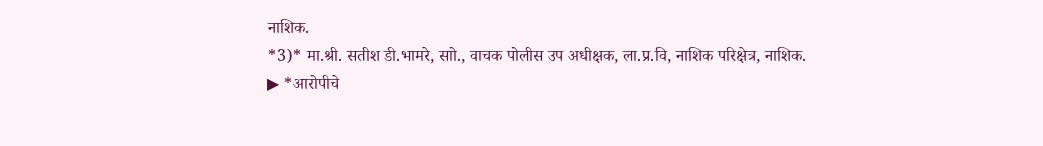नाशिक.
*3)* मा.श्री. सतीश डी.भामरे, साो., वाचक पोलीस उप अधीक्षक, ला.प्र.वि, नाशिक परिक्षेत्र, नाशिक.
▶ *आरोपीचे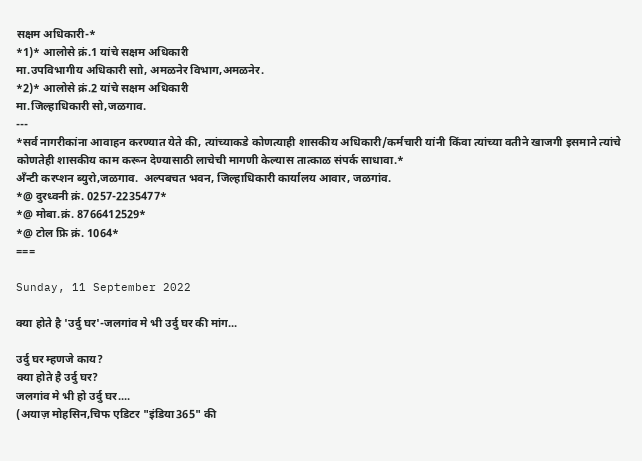सक्षम अधिकारी-*
*1)* आलोसे क्रं.1 यांचे सक्षम अधिकारी
मा.उपविभागीय अधिकारी साो, अमळनेर विभाग,अमळनेर.
*2)* आलोसे क्रं.2 यांचे सक्षम अधिकारी
मा.जिल्हाधिकारी सो,जळगाव.
---
*सर्व नागरीकांना आवाहन करण्यात येते की, त्यांच्याकडे कोणत्याही शासकीय अधिकारी/कर्मचारी यांनी किंवा त्यांच्या वतीने खाजगी इसमाने त्यांचे कोणतेही शासकीय काम करून देण्यासाठी लाचेची मागणी केल्यास तात्काळ संपर्क साधावा.*
अँन्टी करप्शन ब्युरो,जळगाव.  अल्पबचत भवन, जिल्हाधिकारी कार्यालय आवार, जळगांव.
*@ दुरध्वनी क्रं. 0257-2235477*
*@ मोबा.क्रं. 8766412529*
*@ टोल फ्रि क्रं. 1064*
===

Sunday, 11 September 2022

क्या होते है 'उर्दु घर'-जलगांव मे भी उर्दु घर की मांग...

उर्दु घर म्हणजे काय?
क्या होते है उर्दु घर?
जलगांव मे भी हो उर्दु घर....
(अयाज़ मोहसिन,चिफ एडिटर "इंडिया365" की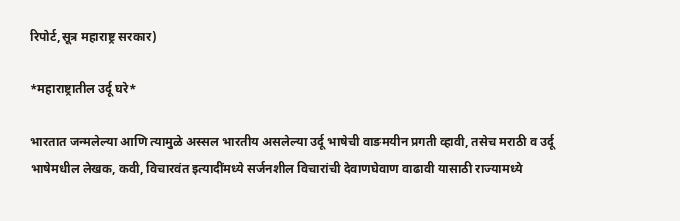रिपोर्ट,सूत्र महाराष्ट्र सरकार)

*महाराष्ट्रातील उर्दू घरे*

भारतात जन्मलेल्या आणि त्यामुळे अस्सल भारतीय असलेल्या उर्दू भाषेची वाङमयीन प्रगती व्हावी, तसेच मराठी व उर्दू भाषेमधील लेखक, कवी, विचारवंत इत्यादींमध्ये सर्जनशील विचारांची देवाणघेवाण वाढावी यासाठी राज्यामध्ये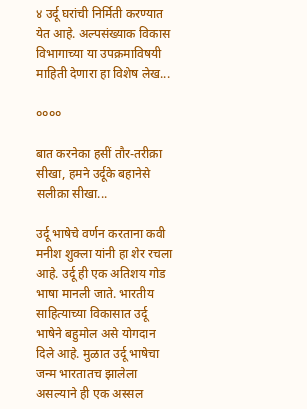४ उर्दू घरांची निर्मिती करण्यात येत आहे. अल्पसंख्याक विकास विभागाच्या या उपक्रमाविषयी माहिती देणारा हा विशेष लेख...

००००

बात करनेका हसीं तौर-तरीक़ा सीखा, हमने उर्दूके बहानेसे सलीक़ा सीखा...

उर्दू भाषेचे वर्णन करताना कवी मनीश शुक्ला यांनी हा शेर रचला आहे. उर्दू ही एक अतिशय गोड भाषा मानली जाते. भारतीय साहित्याच्या विकासात उर्दू भाषेने बहुमोल असे योगदान दिले आहे. मुळात उर्दू भाषेचा जन्म भारतातच झालेला असल्याने ही एक अस्सल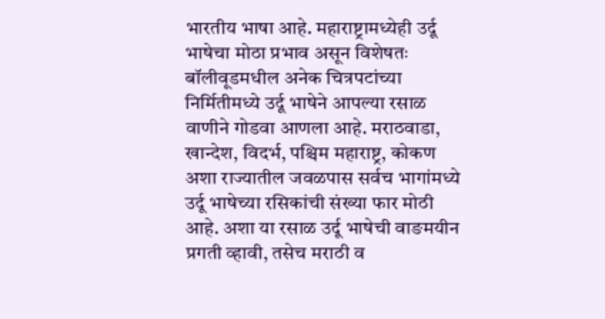भारतीय भाषा आहे. महाराष्ट्रामध्येही उर्दू भाषेचा मोठा प्रभाव असून विशेषतः  बॉलीवूडमधील अनेक चित्रपटांच्या निर्मितीमध्ये उर्दू भाषेने आपल्या रसाळ वाणीने गोडवा आणला आहे. मराठवाडा, खान्देश, विदर्भ, पश्चिम महाराष्ट्र, कोकण अशा राज्यातील जवळपास सर्वच भागांमध्ये उर्दू भाषेच्या रसिकांची संख्या फार मोठी आहे. अशा या रसाळ उर्दू भाषेची वाङमयीन प्रगती व्हावी, तसेच मराठी व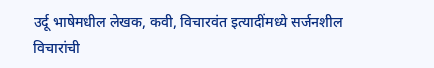उर्दू भाषेमधील लेखक, कवी, विचारवंत इत्यादींमध्ये सर्जनशील विचारांची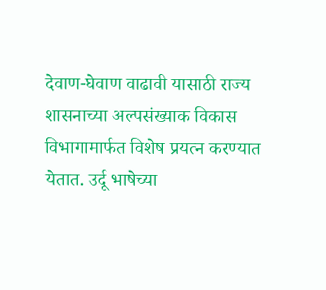देवाण-घेवाण वाढावी यासाठी राज्य शासनाच्या अल्पसंख्याक विकास विभागामार्फत विशेष प्रयत्न करण्यात येतात. उर्दू भाषेच्या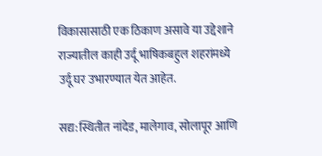विकासासाठी एक ठिकाण असावे या उद्देशाने राज्यातील काही उर्दू भाषिकबहुल शहरांमध्ये उर्दू घर उभारण्यात येत आहेत.

सद्य:स्थितीत नांदेड, मालेगाव, सोलापूर आणि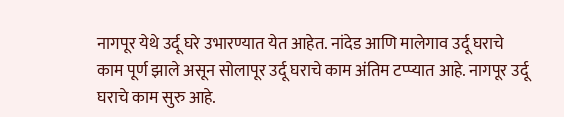नागपूर येथे उर्दू घरे उभारण्यात येत आहेत. नांदेड आणि मालेगाव उर्दू घराचे काम पूर्ण झाले असून सोलापूर उर्दू घराचे काम अंतिम टप्प्यात आहे. नागपूर उर्दू घराचे काम सुरु आहे.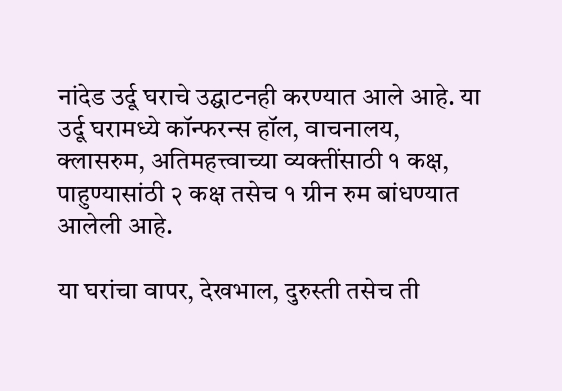नांदेड उर्दू घराचे उद्घाटनही करण्यात आले आहे. या उर्दू घरामध्ये कॉन्फरन्स हॉल, वाचनालय, क्लासरुम, अतिमहत्त्वाच्या व्यक्तींसाठी १ कक्ष, पाहुण्यासांठी २ कक्ष तसेच १ ग्रीन रुम बांधण्यात आलेली आहे.

या घरांचा वापर, देखभाल, दुरुस्ती तसेच ती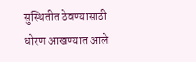सुस्थितीत ठेवण्यासाठी धोरण आखण्यात आले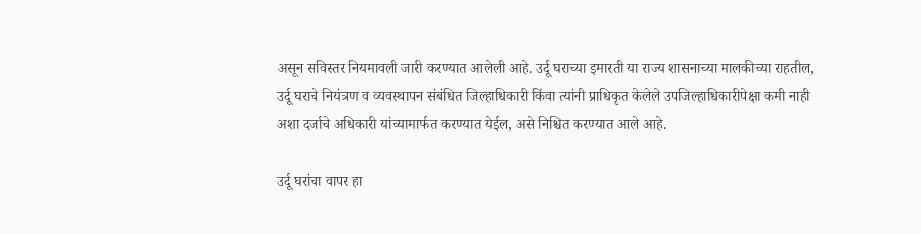असून सविस्तर नियमावली जारी करण्यात आलेली आहे. उर्दू घराच्या इमारती या राज्य शासनाच्या मालकीच्या राहतील, उर्दू घराचे नियंत्रण व व्यवस्थापन संबंधित जिल्हाधिकारी किंवा त्यांनी प्राधिकृत केलेले उपजिल्हाधिकारीपेक्षा कमी नाही अशा दर्जाचे अधिकारी यांच्यामार्फत करण्यात येईल, असे निश्चित करण्यात आले आहे.

उर्दू घरांचा वापर हा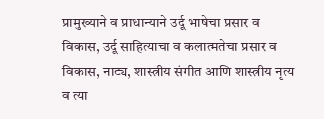प्रामुख्याने व प्राधान्याने उर्दू भाषेचा प्रसार व विकास, उर्दू साहित्याचा व कलात्मतेचा प्रसार व विकास, नाट्य, शास्त्रीय संगीत आणि शास्त्रीय नृत्य व त्या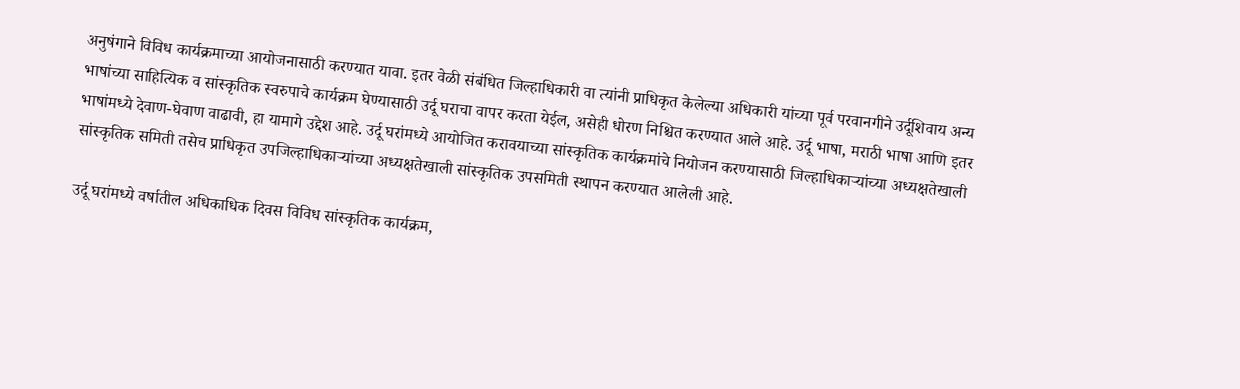अनुषंगाने विविध कार्यक्रमाच्या आयोजनासाठी करण्यात यावा. इतर वेळी संबंधित जिल्हाधिकारी वा त्यांनी प्राधिकृत केलेल्या अधिकारी यांच्या पूर्व परवानगीने उर्दूशिवाय अन्य भाषांच्या साहित्यिक व सांस्कृतिक स्वरुपाचे कार्यक्रम घेण्यासाठी उर्दू घराचा वापर करता येईल, असेही धोरण निश्चित करण्यात आले आहे. उर्दू भाषा, मराठी भाषा आणि इतर भाषांमध्ये देवाण-घेवाण वाढावी, हा यामागे उद्देश आहे. उर्दू घरांमध्ये आयोजित करावयाच्या सांस्कृतिक कार्यक्रमांचे नियोजन करण्यासाठी जिल्हाधिकाऱ्यांच्या अध्यक्षतेखाली सांस्कृतिक समिती तसेच प्राधिकृत उपजिल्हाधिकाऱ्यांच्या अध्यक्षतेखाली सांस्कृतिक उपसमिती स्थापन करण्यात आलेली आहे.

उर्दू घरांमध्ये वर्षातील अधिकाधिक दिवस विविध सांस्कृतिक कार्यक्रम,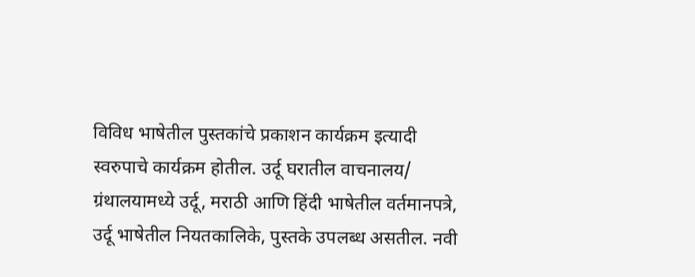विविध भाषेतील पुस्तकांचे प्रकाशन कार्यक्रम इत्यादी स्वरुपाचे कार्यक्रम होतील. उर्दू घरातील वाचनालय/ ग्रंथालयामध्ये उर्दू, मराठी आणि हिंदी भाषेतील वर्तमानपत्रे, उर्दू भाषेतील नियतकालिके, पुस्तके उपलब्ध असतील. नवी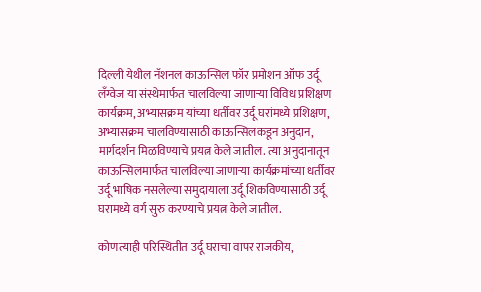दिल्ली येथील नॅशनल काऊन्सिल फॉर प्रमोशन ऑफ उर्दू लँग्वेज या संस्थेमार्फत चालविल्या जाणाऱ्या विविध प्रशिक्षण कार्यक्रम, अभ्यासक्रम यांच्या धर्तीवर उर्दू घरांमध्ये प्रशिक्षण, अभ्यासक्रम चालविण्यासाठी काऊन्सिलकडून अनुदान, मार्गदर्शन मिळविण्याचे प्रयत्न केले जातील. त्या अनुदानातून काऊन्सिलमार्फत चालविल्या जाणाऱ्या कार्यक्रमांच्या धर्तीवर उर्दू भाषिक नसलेल्या समुदायाला उर्दू शिकविण्यासाठी उर्दू घरामध्ये वर्ग सुरु करण्याचे प्रयत्न केले जातील.

कोणत्याही परिस्थितीत उर्दू घराचा वापर राजकीय,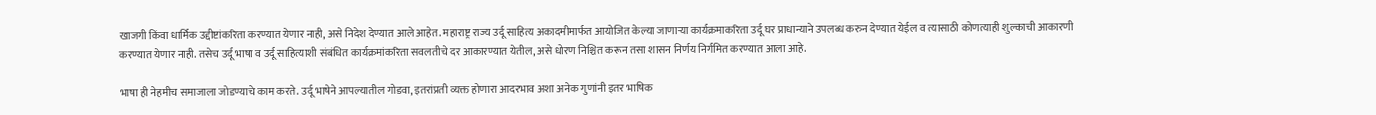खाजगी किंवा धार्मिक उद्दीष्टांकरिता करण्यात येणार नाही, असे निदेश देण्यात आले आहेत. महाराष्ट्र राज्य उर्दू साहित्य अकादमीमार्फत आयोजित केल्या जाणाऱ्या कार्यक्रमाकरिता उर्दू घर प्राधान्याने उपलब्ध करुन देण्यात येईल व त्यासाठी कोणत्याही शुल्काची आकारणी करण्यात येणार नाही. तसेच उर्दू भाषा व उर्दू साहित्याशी संबंधित कार्यक्रमांकरिता सवलतीचे दर आकारण्यात येतील, असे धोरण निश्चित करून तसा शासन निर्णय निर्गमित करण्यात आला आहे.

भाषा ही नेहमीच समाजाला जोडण्याचे काम करते. उर्दू भाषेने आपल्यातील गोडवा, इतरांप्रती व्यक्त होणारा आदरभाव अशा अनेक गुणांनी इतर भाषिक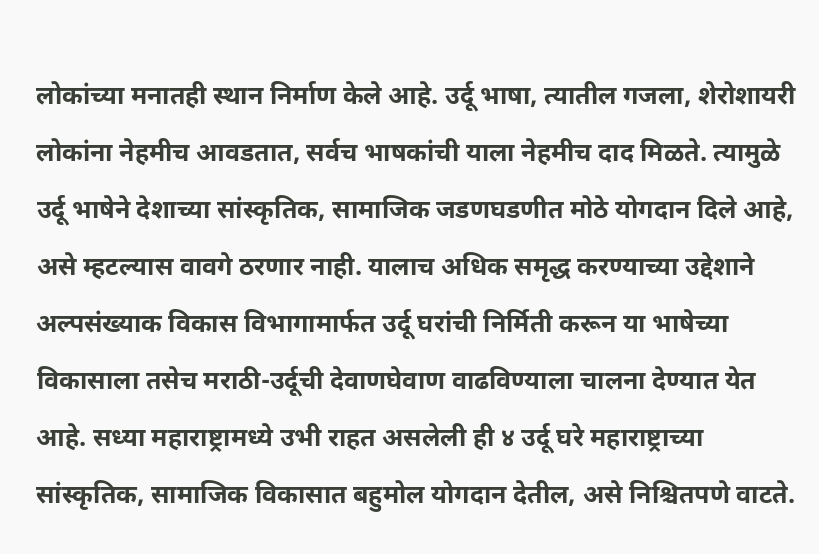लोकांच्या मनातही स्थान निर्माण केले आहे. उर्दू भाषा, त्यातील गजला, शेरोशायरी लोकांना नेहमीच आवडतात, सर्वच भाषकांची याला नेहमीच दाद मिळते. त्यामुळे उर्दू भाषेने देशाच्या सांस्कृतिक, सामाजिक जडणघडणीत मोठे योगदान दिले आहे, असे म्हटल्यास वावगे ठरणार नाही. यालाच अधिक समृद्ध करण्याच्या उद्देशाने अल्पसंख्याक विकास विभागामार्फत उर्दू घरांची निर्मिती करून या भाषेच्या विकासाला तसेच मराठी-उर्दूची देवाणघेवाण वाढविण्याला चालना देण्यात येत आहे. सध्या महाराष्ट्रामध्ये उभी राहत असलेली ही ४ उर्दू घरे महाराष्ट्राच्या सांस्कृतिक, सामाजिक विकासात बहुमोल योगदान देतील, असे निश्चितपणे वाटते.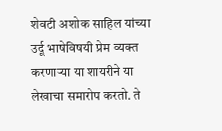शेवटी अशोक साहिल यांच्या उर्दू भाषेविषयी प्रेम व्यक्त करणाऱ्या या शायरीने या लेखाचा समारोप करतो. ते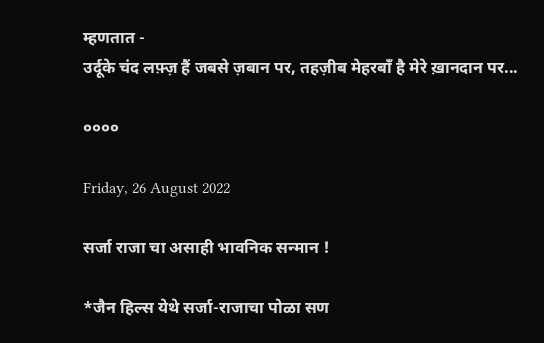म्हणतात -
उर्दूके चंद लफ़्ज़ हैं जबसे ज़बान पर, तहज़ीब मेहरबाँ है मेरे ख़ानदान पर...

००००

Friday, 26 August 2022

सर्जा राजा चा असाही भावनिक सन्मान !

*जैन हिल्स येथे सर्जा-राजाचा पोळा सण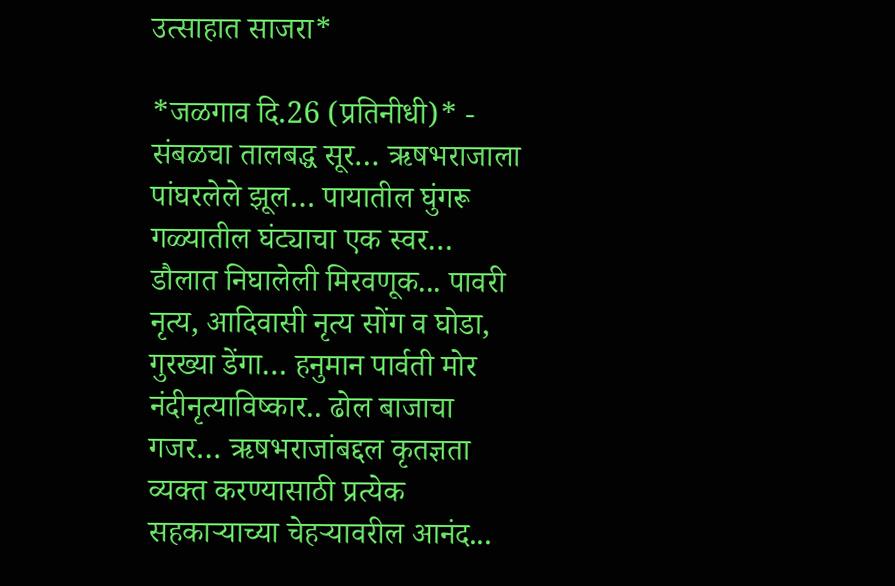उत्साहात साजरा*

*जळगाव दि.26 (प्रतिनीधी)* - संबळचा तालबद्ध सूर… ऋषभराजाला पांघरलेले झूल… पायातील घुंगरू गळ्यातील घंट्याचा एक स्वर… डौलात निघालेली मिरवणूक... पावरी नृत्य, आदिवासी नृत्य सोंग व घोडा, गुरख्या डेंगा… हनुमान पार्वती मोर नंदीनृत्याविष्कार.. ढोल बाजाचा गजर… ऋषभराजांबद्दल कृतज्ञता व्यक्त करण्यासाठी प्रत्येक सहकाऱ्याच्या चेहऱ्यावरील आनंद...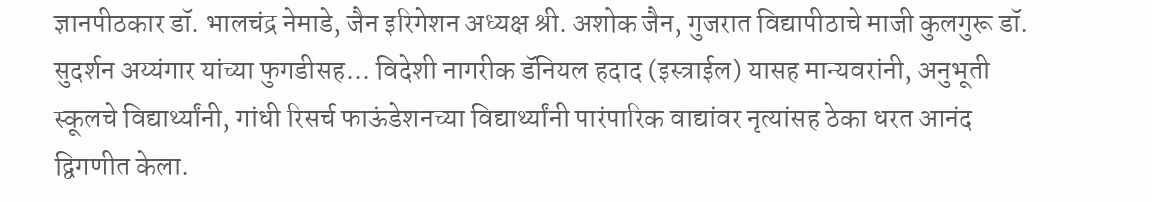ज्ञानपीठकार डॉ. भालचंद्र नेमाडे, जैन इरिगेशन अध्यक्ष श्री. अशोक जैन, गुजरात विद्यापीठाचे माजी कुलगुरू डॉ. सुदर्शन अय्यंगार यांच्या फुगडीसह... विदेशी नागरीक डॅनियल हदाद (इस्त्राईल) यासह मान्यवरांनी, अनुभूती स्कूलचे विद्यार्थ्यांनी, गांधी रिसर्च फाऊंडेशनच्या विद्यार्थ्यांनी पारंपारिक वाद्यांवर नृत्यांसह ठेका धरत आनंद द्विगणीत केला.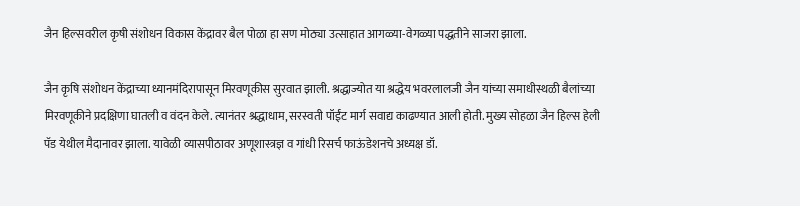जैन हिल्सवरील कृषी संशोधन विकास केंद्रावर बैल पोळा हा सण मोठ्या उत्साहात आगळ्या-वेगळ्या पद्धतीने साजरा झाला.

जैन कृषि संशोधन केंद्राच्या ध्यानमंदिरापासून मिरवणूकीस सुरवात झाली. श्रद्धाज्योत या श्रद्धेय भवरलालजी जैन यांच्या समाधीस्थळी बैलांच्या मिरवणूकीने प्रदक्षिणा घातली व वंदन केले. त्यानंतर श्रद्धाधाम, सरस्वती पॉईंट मार्ग सवाद्य काढण्यात आली होती. मुख्य सोहळा जैन हिल्स हेली पॅड येथील मैदानावर झाला. यावेळी व्यासपीठावर अणूशास्त्रज्ञ व गांधी रिसर्च फाऊंडेशनचे अध्यक्ष डॉ.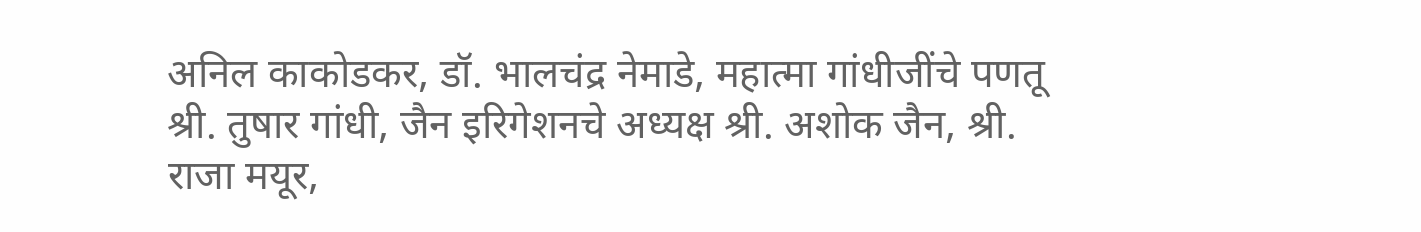अनिल काकोडकर, डॉ. भालचंद्र नेमाडे, महात्मा गांधीजींचे पणतू श्री. तुषार गांधी, जैन इरिगेशनचे अध्यक्ष श्री. अशोक जैन, श्री. राजा मयूर,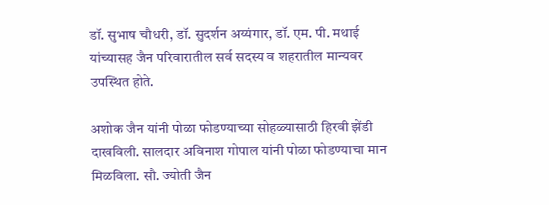डॉ. सुभाष चौधरी, डॉ. सुदर्शन अय्यंगार, डॉ. एम. पी. मथाई यांच्यासह जैन परिवारातील सर्व सदस्य व शहरातील मान्यवर उपस्थित होते.

अशोक जैन यांनी पोळा फोडण्याच्या सोहळ्यासाठी हिरवी झेंडी दाखविली. सालदार अविनाश गोपाल यांनी पोळा फोडण्याचा मान मिळविला. सौ. ज्योती जैन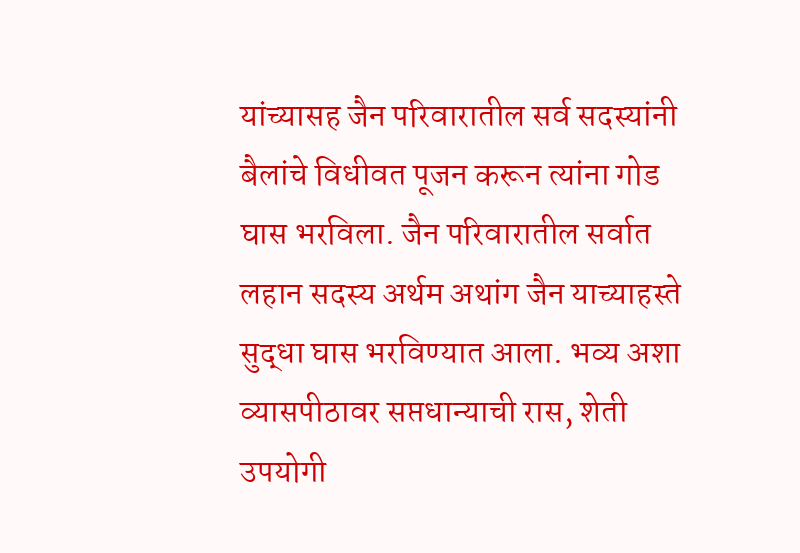यांच्यासह जैन परिवारातील सर्व सदस्यांनी बैलांचे विधीवत पूजन करून त्यांना गोड घास भरविला. जैन परिवारातील सर्वात लहान सदस्य अर्थम अथांग जैन याच्याहस्ते सुद्धा घास भरविण्यात आला. भव्य अशा व्यासपीठावर सप्तधान्याची रास, शेती उपयोगी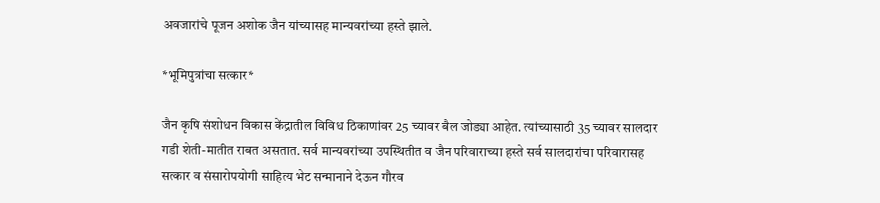अवजारांचे पूजन अशोक जैन यांच्यासह मान्यवरांच्या हस्ते झाले.

*भूमिपुत्रांचा सत्कार*

जैन कृषि संशोधन विकास केंद्रातील विविध ठिकाणांवर 25 च्यावर बैल जोड्या आहेत. त्यांच्यासाठी 35 च्यावर सालदार गडी शेती-मातीत राबत असतात. सर्व मान्यवरांच्या उपस्थितीत व जैन परिवाराच्या हस्ते सर्व सालदारांचा परिवारासह सत्कार व संसारोपयोगी साहित्य भेट सन्मानाने देऊन गौरव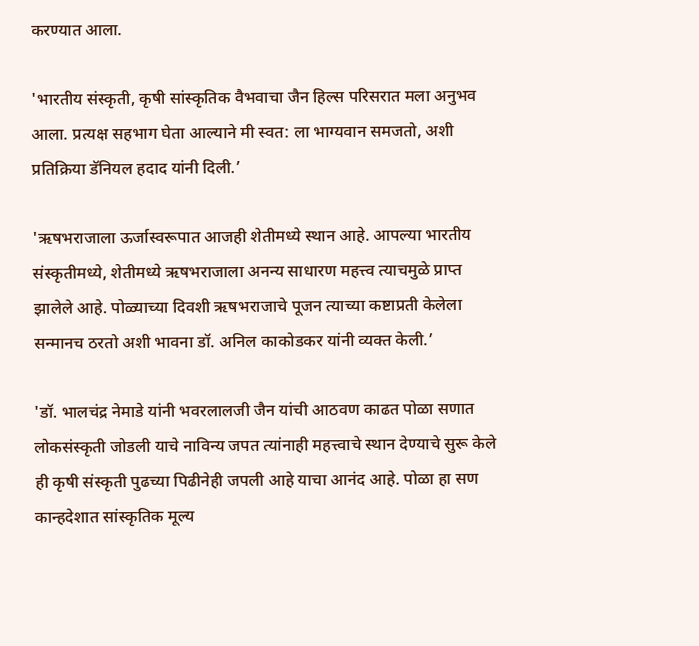करण्यात आला.

'भारतीय संस्कृती, कृषी सांस्कृतिक वैभवाचा जैन हिल्स परिसरात मला अनुभव आला. प्रत्यक्ष सहभाग घेता आल्याने मी स्वत: ला भाग्यवान समजतो, अशी प्रतिक्रिया डॅनियल हदाद यांनी दिली.’

'ऋषभराजाला ऊर्जास्वरूपात आजही शेतीमध्ये स्थान आहे. आपल्या भारतीय संस्कृतीमध्ये, शेतीमध्ये ऋषभराजाला अनन्य साधारण महत्त्व त्याचमुळे प्राप्त झालेले आहे. पोळ्याच्या दिवशी ऋषभराजाचे पूजन त्याच्या कष्टाप्रती केलेला सन्मानच ठरतो अशी भावना डॉ. अनिल काकोडकर यांनी व्यक्त केली.’

'डॉ. भालचंद्र नेमाडे यांनी भवरलालजी जैन यांची आठवण काढत पोळा सणात लोकसंस्कृती जोडली याचे नाविन्य जपत त्यांनाही महत्त्वाचे स्थान देण्याचे सुरू केले ही कृषी संस्कृती पुढच्या पिढीनेही जपली आहे याचा आनंद आहे. पोळा हा सण कान्हदेशात सांस्कृतिक मूल्य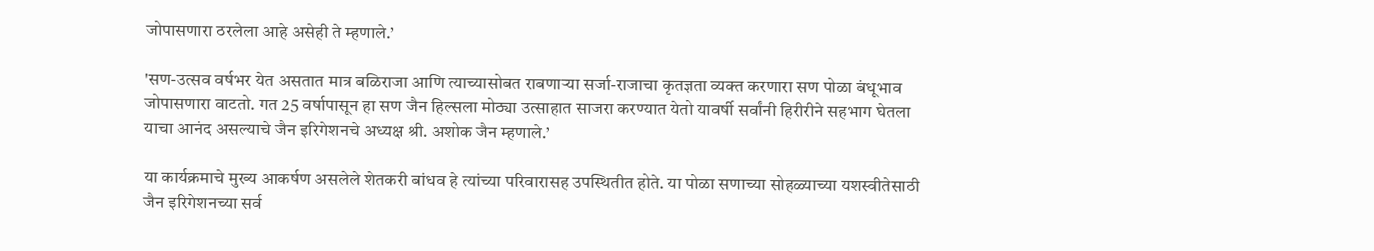जोपासणारा ठरलेला आहे असेही ते म्हणाले.’

'सण-उत्सव वर्षभर येत असतात मात्र बळिराजा आणि त्याच्यासोबत राबणाऱ्या सर्जा-राजाचा कृतज्ञता व्यक्त करणारा सण पोळा बंधूभाव जोपासणारा वाटतो. गत 25 वर्षापासून हा सण जैन हिल्सला मोठ्या उत्साहात साजरा करण्यात येतो यावर्षी सर्वांनी हिरीरीने सहभाग घेतला याचा आनंद असल्याचे जैन इरिगेशनचे अध्यक्ष श्री. अशोक जैन म्हणाले.’

या कार्यक्रमाचे मुख्य आकर्षण असलेले शेतकरी बांधव हे त्यांच्या परिवारासह उपस्थितीत होते. या पोळा सणाच्या सोहळ्याच्या यशस्वीतेसाठी जैन इरिगेशनच्या सर्व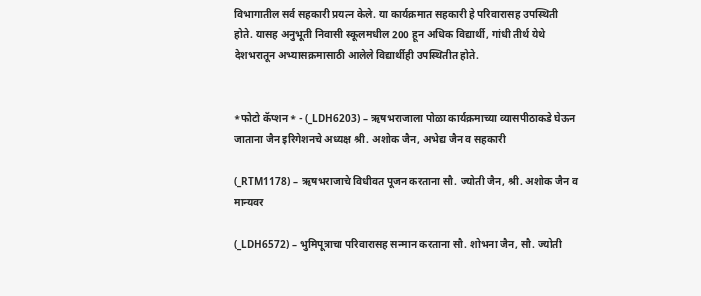विभागातील सर्व सहकारी प्रयत्न केले. या कार्यक्रमात सहकारी हे परिवारासह उपस्थिती होते. यासह अनुभूती निवासी स्कूलमधील 200 हून अधिक विद्यार्थी, गांधी तीर्थ येथे देशभरातून अभ्यासक्रमासाठी आलेले विद्यार्थीही उपस्थितीत होते.


*फोटो कॅप्शन* - (_LDH6203) – ऋषभराजाला पोळा कार्यक्रमाच्या व्यासपीठाकडे घेऊन जाताना जैन इरिगेशनचे अध्यक्ष श्री. अशोक जैन, अभेद्य जैन व सहकारी

(_RTM1178) – ऋषभराजाचे विधीवत पूजन करताना सौ. ज्योती जैन, श्री. अशोक जैन व मान्यवर

(_LDH6572) – भुमिपूत्राचा परिवारासह सन्मान करताना सौ. शोभना जैन, सौ. ज्योती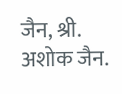जैन, श्री. अशोक जैन.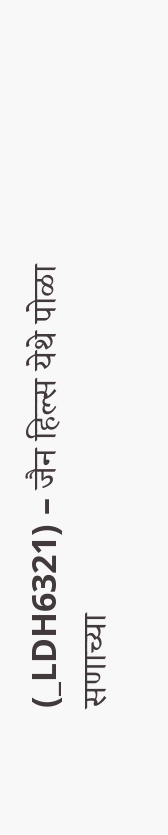(_LDH6321) – जैन हिल्स येथे पोळा सणाच्या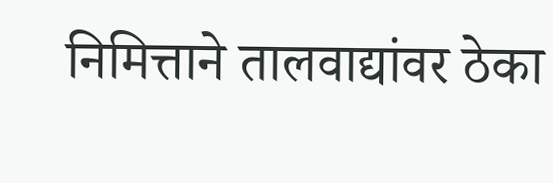निमित्ताने तालवाद्यांवर ठेका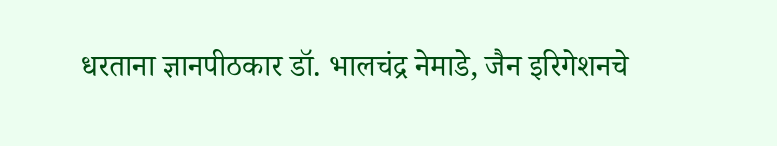धरताना ज्ञानपीठकार डॉ. भालचंद्र नेमाडे, जैन इरिगेशनचे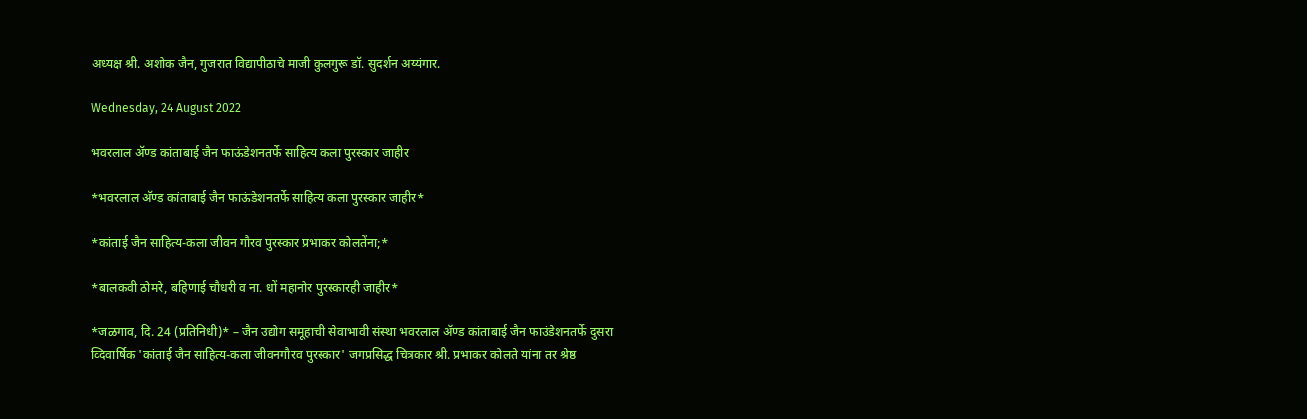अध्यक्ष श्री. अशोक जैन, गुजरात विद्यापीठाचे माजी कुलगुरू डॉ. सुदर्शन अय्यंगार.

Wednesday, 24 August 2022

भवरलाल अ‍ॅण्ड कांताबाई जैन फाऊंडेशनतर्फे साहित्य कला पुरस्कार जाहीर

*भवरलाल अ‍ॅण्ड कांताबाई जैन फाऊंडेशनतर्फे साहित्य कला पुरस्कार जाहीर*

*कांताई जैन साहित्य-कला जीवन गौरव पुरस्कार प्रभाकर कोलतेंना;*

*बालकवी ठोमरे, बहिणाई चौधरी व ना. धों महानोर पुरस्कारही जाहीर*

*जळगाव, दि. 24 (प्रतिनिधी)* – जैन उद्योग समूहाची सेवाभावी संस्था भवरलाल ॲण्ड कांताबाई जैन फाउंडेशनतर्फे दुसरा व्दिवार्षिक 'कांताई जैन साहित्य-कला जीवनगौरव पुरस्कार' जगप्रसिद्ध चित्रकार श्री. प्रभाकर कोलते यांना तर श्रेष्ठ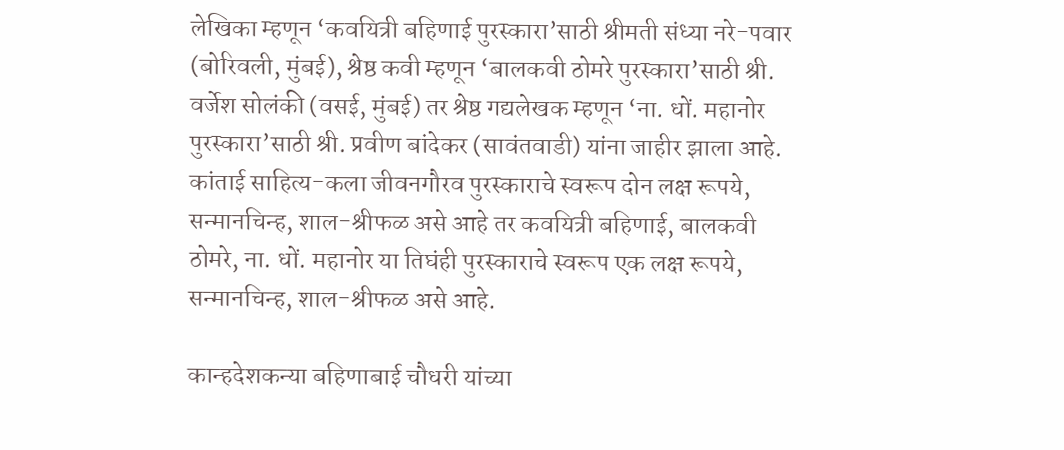लेखिका म्हणून ‘कवयित्री बहिणाई पुरस्कारा’साठी श्रीमती संध्या नरे-पवार (बोरिवली, मुंबई), श्रेष्ठ कवी म्हणून ‘बालकवी ठोमरे पुरस्कारा’साठी श्री. वर्जेश सोलंकी (वसई, मुंबई) तर श्रेष्ठ गद्यलेखक म्हणून ‘ना. धों. महानोर पुरस्कारा’साठी श्री. प्रवीण बांदेकर (सावंतवाडी) यांना जाहीर झाला आहे. कांताई साहित्य-कला जीवनगौरव पुरस्काराचे स्वरूप दोन लक्ष रूपये, सन्मानचिन्ह, शाल-श्रीफळ असे आहे तर कवयित्री बहिणाई, बालकवी ठोमरे, ना. धों. महानोर या तिघंही पुरस्काराचे स्वरूप एक लक्ष रूपये, सन्मानचिन्ह, शाल-श्रीफळ असे आहे.

कान्हदेशकन्या बहिणाबाई चौधरी यांच्या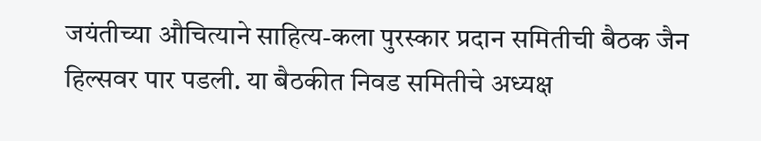जयंतीच्या औचित्याने साहित्य-कला पुरस्कार प्रदान समितीची बैठक जैन हिल्सवर पार पडली. या बैठकीत निवड समितीचे अध्यक्ष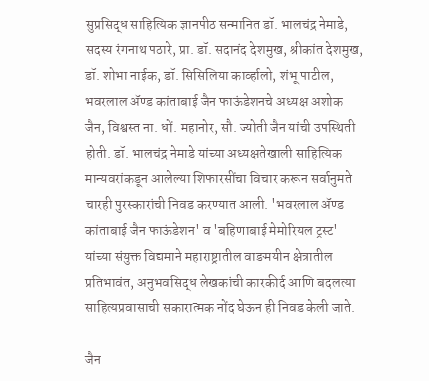सुप्रसिद्ध साहित्यिक ज्ञानपीठ सन्मानित डॉ. भालचंद्र नेमाडे, सदस्य रंगनाथ पठारे, प्रा. डॉ. सदानंद देशमुख, श्रीकांत देशमुख, डॉ. शोभा नाईक, डॉ. सिसिलिया कार्व्हालो, शंभू पाटील, भवरलाल ॲण्ड कांताबाई जैन फाऊंडेशनचे अध्यक्ष अशोक जैन, विश्वस्त ना. धों. महानोर, सौ. ज्योती जैन यांची उपस्थिती होती. डॉ. भालचंद्र नेमाडे यांच्या अध्यक्षतेखाली साहित्यिक मान्यवरांकडून आलेल्या शिफारसींचा विचार करून सर्वानुमते चारही पुरस्कारांची निवड करण्यात आली. 'भवरलाल ॲण्ड कांताबाई जैन फाऊंडेशन' व 'बहिणाबाई मेमोरियल ट्रस्ट' यांच्या संयुक्त विद्यमाने महाराष्ट्रातील वाङमयीन क्षेत्रातील प्रतिभावंत, अनुभवसिद्ध लेखकांची कारकीर्द आणि बदलत्या साहित्यप्रवासाची सकारात्मक नोंद घेऊन ही निवड केली जाते.

जैन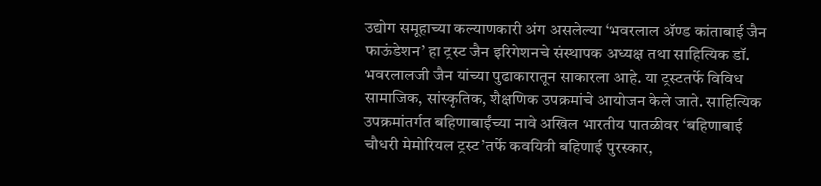उद्योग समूहाच्या कल्याणकारी अंग असलेल्या ‘भवरलाल ॲण्ड कांताबाई जैन फाऊंडेशन’ हा ट्रस्ट जैन इरिगेशनचे संस्थापक अध्यक्ष तथा साहित्यिक डॉ. भवरलालजी जैन यांच्या पुढाकारातून साकारला आहे. या ट्रस्टतर्फे विविध सामाजिक, सांस्कृतिक, शैक्षणिक उपक्रमांचे आयोजन केले जाते. साहित्यिक उपक्रमांतर्गत बहिणाबाईंच्या नावे अखिल भारतीय पातळीवर ‘बहिणाबाई चौधरी मेमोरियल ट्रस्ट’तर्फे कवयित्री बहिणाई पुरस्कार,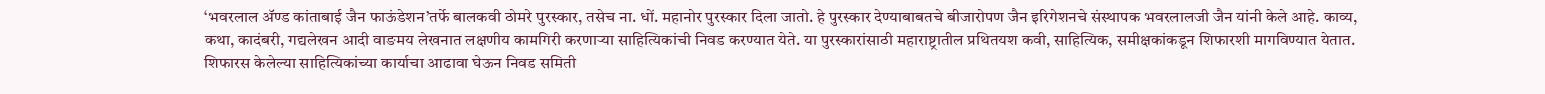‘भवरलाल ॲण्ड कांताबाई जैन फाऊंडेशन’तर्फे बालकवी ठोमरे पुरस्कार, तसेच ना. धों. महानोर पुरस्कार दिला जातो. हे पुरस्कार देण्याबाबतचे बीजारोपण जैन इरिगेशनचे संस्थापक भवरलालजी जैन यांनी केले आहे. काव्य, कथा, कादंबरी, गद्यलेखन आदी वाङमय लेखनात लक्षणीय कामगिरी करणार्‍या साहित्यिकांची निवड करण्यात येते. या पुरस्कारांसाठी महाराष्ट्रातील प्रथितयश कवी, साहित्यिक, समीक्षकांकडून शिफारशी मागविण्यात येतात. शिफारस केलेल्या साहित्यिकांच्या कार्याचा आढावा घेऊन निवड समिती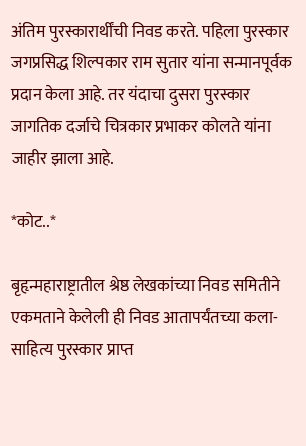अंतिम पुरस्कारार्थींची निवड करते. पहिला पुरस्कार जगप्रसिद्ध शिल्पकार राम सुतार यांना सन्मानपूर्वक प्रदान केला आहे. तर यंदाचा दुसरा पुरस्कार जागतिक दर्जाचे चित्रकार प्रभाकर कोलते यांना जाहीर झाला आहे.

*कोट..*

बृहृन्महाराष्ट्रातील श्रेष्ठ लेखकांच्या निवड समितीने एकमताने केलेली ही निवड आतापर्यंतच्या कला-साहित्य पुरस्कार प्राप्त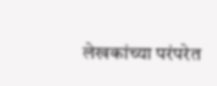लेखकांच्या परंपरेत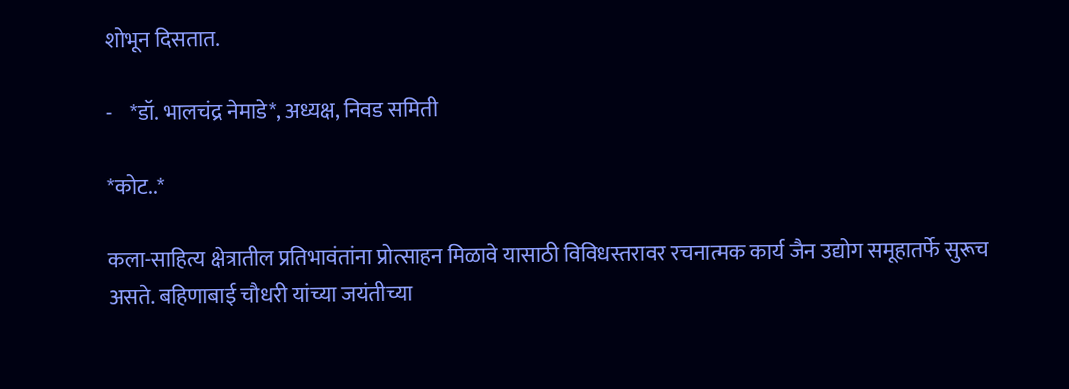शोभून दिसतात.

-    *डॉ. भालचंद्र नेमाडे*, अध्यक्ष, निवड समिती

*कोट..*

कला-साहित्य क्षेत्रातील प्रतिभावंतांना प्रोत्साहन मिळावे यासाठी विविधस्तरावर रचनात्मक कार्य जैन उद्योग समूहातर्फे सुरूच असते. बहिणाबाई चौधरी यांच्या जयंतीच्या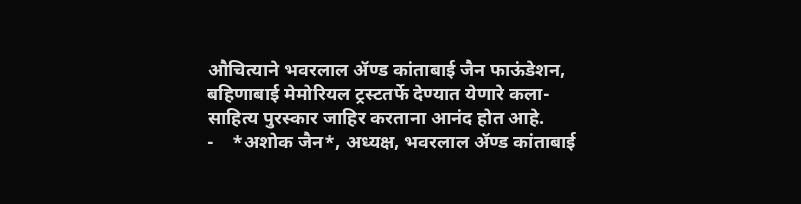औचित्याने भवरलाल ॲण्ड कांताबाई जैन फाऊंडेशन, बहिणाबाई मेमोरियल ट्रस्टतर्फे देण्यात येणारे कला-साहित्य पुरस्कार जाहिर करताना आनंद होत आहे.
-    *अशोक जैन*, अध्यक्ष, भवरलाल ॲण्ड कांताबाई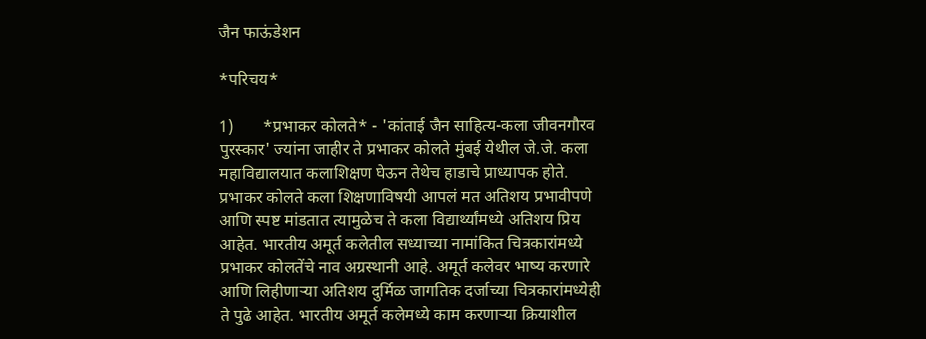जैन फाऊंडेशन

*परिचय*

1)       *प्रभाकर कोलते* - 'कांताई जैन साहित्य-कला जीवनगौरव पुरस्कार' ज्यांना जाहीर ते प्रभाकर कोलते मुंबई येथील जे.जे. कला महाविद्यालयात कलाशिक्षण घेऊन तेथेच हाडाचे प्राध्यापक होते. प्रभाकर कोलते कला शिक्षणाविषयी आपलं मत अतिशय प्रभावीपणे आणि स्पष्ट मांडतात त्यामुळेच ते कला विद्यार्थ्यांमध्ये अतिशय प्रिय आहेत. भारतीय अमूर्त कलेतील सध्याच्या नामांकित चित्रकारांमध्ये प्रभाकर कोलतेंचे नाव अग्रस्थानी आहे. अमूर्त कलेवर भाष्य करणारे आणि लिहीणाऱ्या अतिशय दुर्मिळ जागतिक दर्जाच्या चित्रकारांमध्येही ते पुढे आहेत. भारतीय अमूर्त कलेमध्ये काम करणाऱ्या क्रियाशील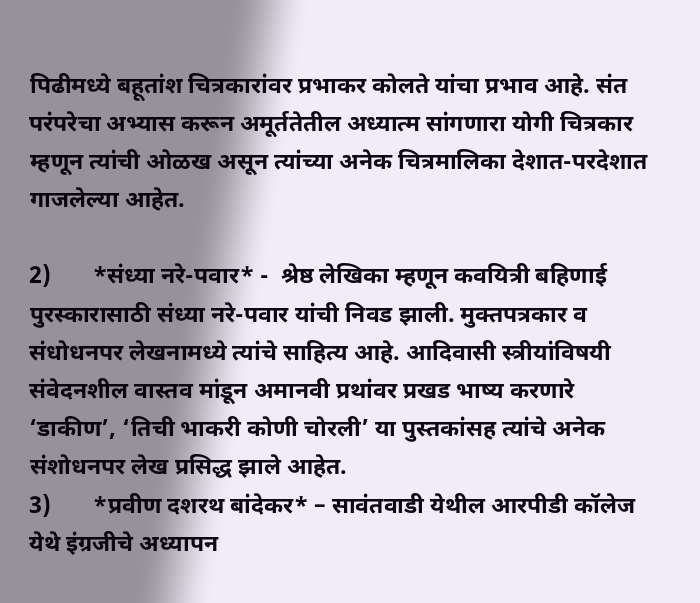पिढीमध्ये बहूतांश चित्रकारांवर प्रभाकर कोलते यांचा प्रभाव आहे. संत परंपरेचा अभ्यास करून अमूर्ततेतील अध्यात्म सांगणारा योगी चित्रकार म्हणून त्यांची ओळख असून त्यांच्या अनेक चित्रमालिका देशात-परदेशात गाजलेल्या आहेत.

2)       *संध्या नरे-पवार* -  श्रेष्ठ लेखिका म्हणून कवयित्री बहिणाई पुरस्कारासाठी संध्या नरे-पवार यांची निवड झाली. मुक्तपत्रकार व संधोधनपर लेखनामध्ये त्यांचे साहित्य आहे. आदिवासी स्त्रीयांविषयी संवेदनशील वास्तव मांडून अमानवी प्रथांवर प्रखड भाष्य करणारे ‘डाकीण’, ‘तिची भाकरी कोणी चोरली’ या पुस्तकांसह त्यांचे अनेक संशोधनपर लेख प्रसिद्ध झाले आहेत.
3)       *प्रवीण दशरथ बांदेकर* – सावंतवाडी येथील आरपीडी कॉलेज येथे इंग्रजीचे अध्यापन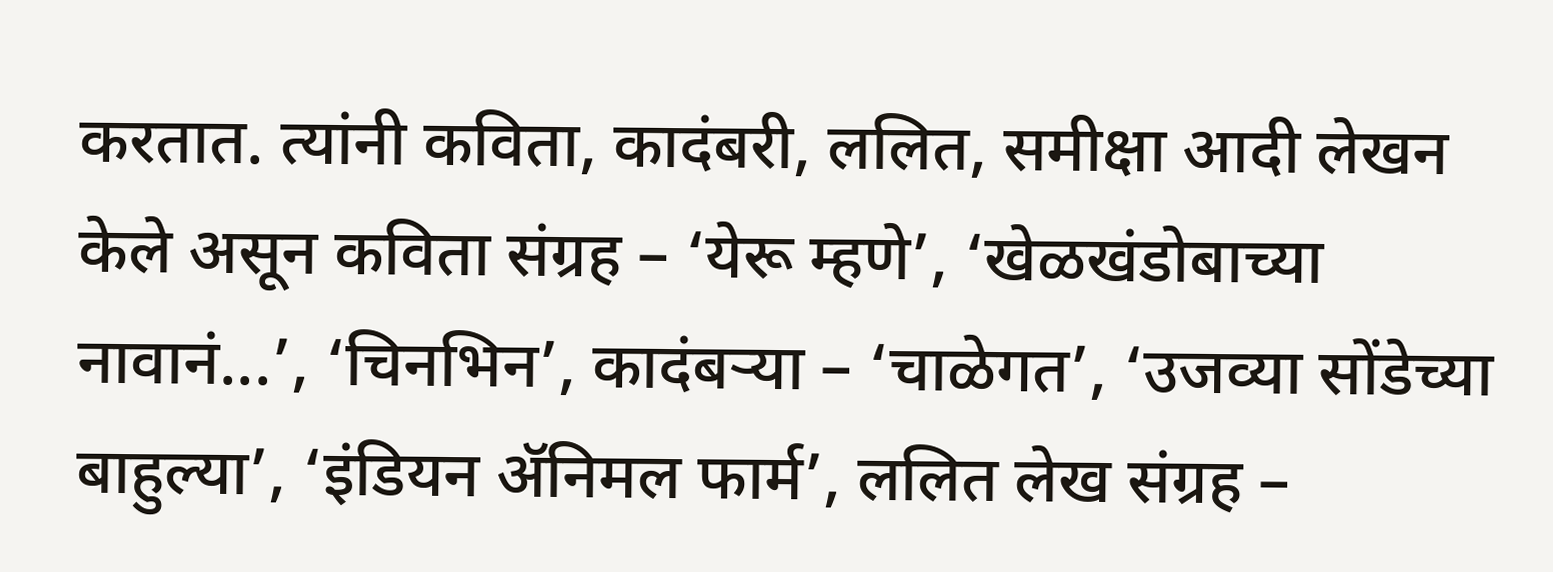करतात. त्यांनी कविता, कादंबरी, ललित, समीक्षा आदी लेखन केले असून कविता संग्रह – ‘येरू म्हणे’, ‘खेळखंडोबाच्या नावानं...’, ‘चिनभिन’, कादंबऱ्या – ‘चाळेगत’, ‘उजव्या सोंडेच्या बाहुल्या’, ‘इंडियन ॲनिमल फार्म’, ललित लेख संग्रह –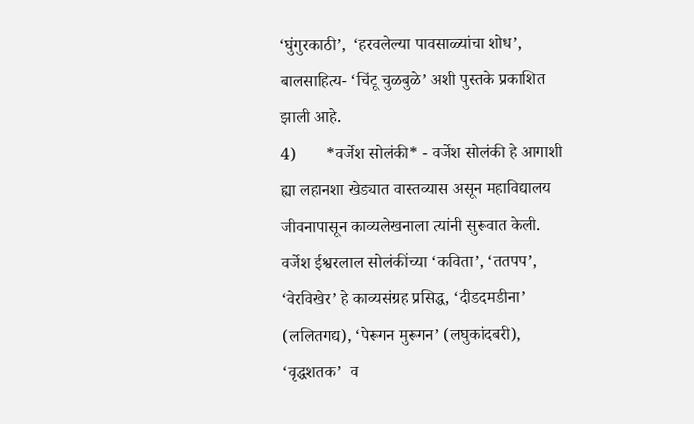‘घुंगुरकाठी’,  ‘हरवलेल्या पावसाळ्यांचा शोध’, बालसाहित्य- ‘चिंटू चुळबुळे’ अशी पुस्तके प्रकाशित झाली आहे.
4)       *वर्जेश सोलंकी* - वर्जेश सोलंकी हे आगाशी ह्या लहानशा खेड्यात वास्तव्यास असून महाविद्यालय जीवनापासून काव्यलेखनाला त्यांनी सुरूवात केली. वर्जेश ईश्वरलाल सोलंकींच्या ‘कविता’, ‘ततपप’, ‘वेरविखेर’ हे काव्यसंग्रह प्रसिद्ध, ‘दीडदमडीना’ (ललितगद्य), ‘पेरूगन मुरूगन’ (लघुकांदबरी), ‘वृद्धशतक’  व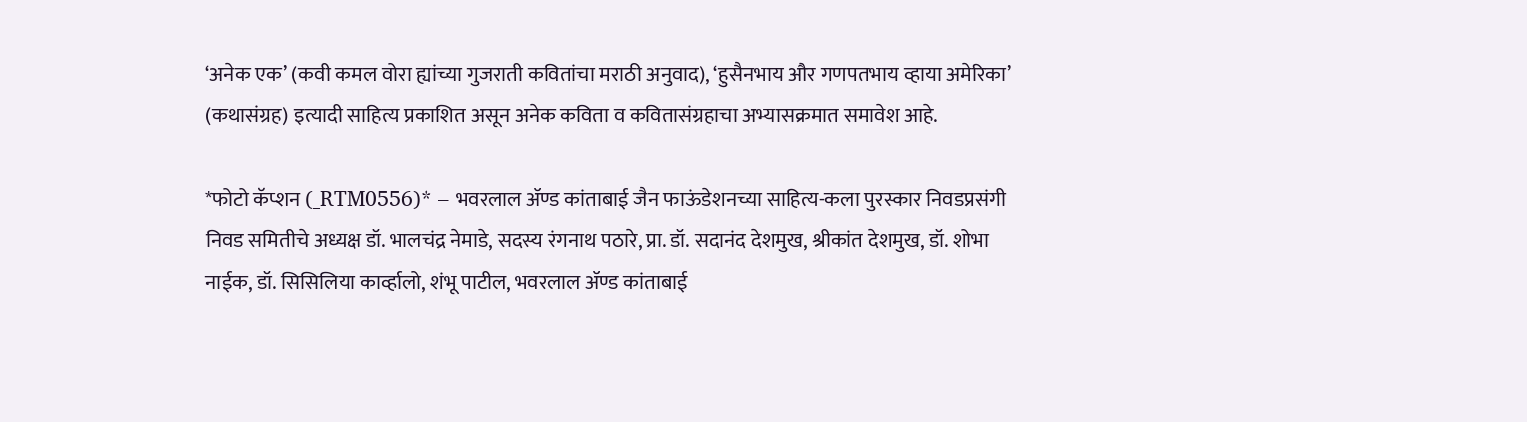‘अनेक एक’ (कवी कमल वोरा ह्यांच्या गुजराती कवितांचा मराठी अनुवाद), ‘हुसैनभाय और गणपतभाय व्हाया अमेरिका’ (कथासंग्रह) इत्यादी साहित्य प्रकाशित असून अनेक कविता व कवितासंग्रहाचा अभ्यासक्रमात समावेश आहे.

*फोटो कॅप्शन (_RTM0556)* – भवरलाल ॲण्ड कांताबाई जैन फाऊंडेशनच्या साहित्य-कला पुरस्कार निवडप्रसंगी निवड समितीचे अध्यक्ष डॉ. भालचंद्र नेमाडे, सदस्य रंगनाथ पठारे, प्रा. डॉ. सदानंद देशमुख, श्रीकांत देशमुख, डॉ. शोभा नाईक, डॉ. सिसिलिया कार्व्हालो, शंभू पाटील, भवरलाल ॲण्ड कांताबाई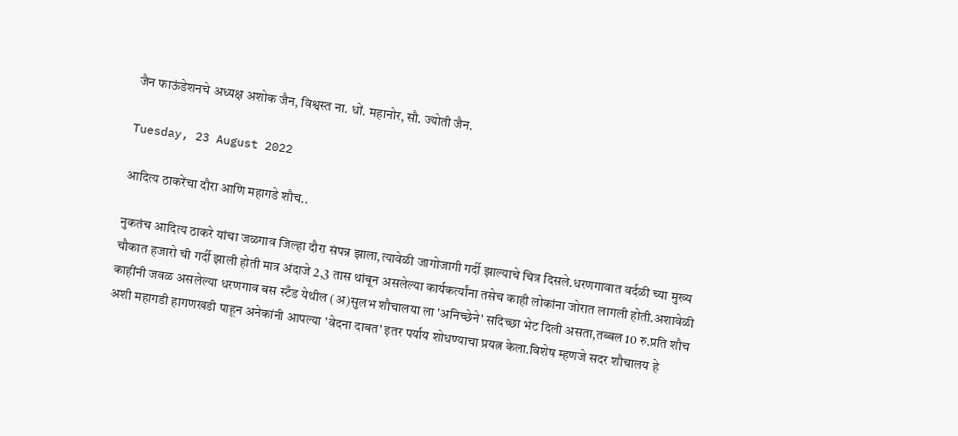जैन फाऊंडेशनचे अध्यक्ष अशोक जैन, विश्वस्त ना. धों. महानोर, सौ. ज्योती जैन.

Tuesday, 23 August 2022

आदित्य ठाकरेंचा दौरा आणि महागडे शौच..

नुकतंच आदित्य ठाकरे यांचा जळगाव जिल्हा दौरा संपन्न झाला,त्यावेळी जागोजागी गर्दी झाल्याचे चित्र दिसले.धरणगावात वर्दळी च्या मुख्य चौकात हजारो ची गर्दी झाली होती मात्र अंदाजे 2,3 तास थांबून असलेल्या कार्यकर्त्यांना तसेच काही लोकांना जोरात लागली होती.अशावेळी काहींनी जवळ असलेल्या धरणगाव बस स्टँड येथील (अ)सुलभ शौचालया ला 'अनिच्छेने' सदिच्छा भेट दिली असता,तब्बल 10 रु.प्रति शौच अशी महागडी हागणखडी पाहून अनेकांनी आपल्या 'वेदना दाबत' इतर पर्याय शोधण्याचा प्रयत्न केला.विशेष म्हणजे सदर शौचालय हे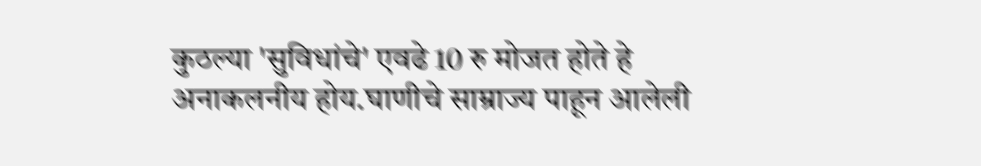कुठल्या 'सुविधांचे' एवढे 10 रु मोजत होते हे अनाकलनीय होय.घाणीचे साम्राज्य पाहून आलेली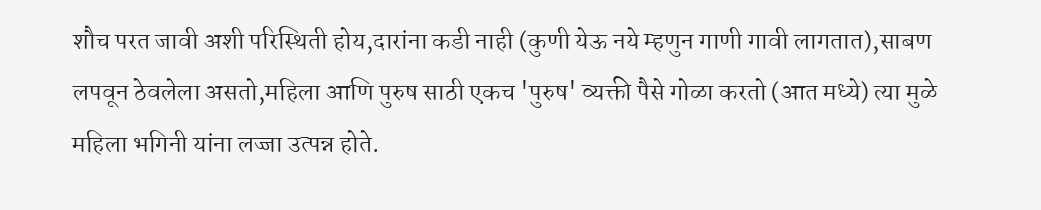शौच परत जावी अशी परिस्थिती होय,दारांना कडी नाही (कुणी येऊ नये म्हणुन गाणी गावी लागतात),साबण लपवून ठेवलेला असतो,महिला आणि पुरुष साठी एकच 'पुरुष' व्यक्ती पैसे गोळा करतो (आत मध्ये) त्या मुळे महिला भगिनी यांना लज्जा उत्पन्न होते.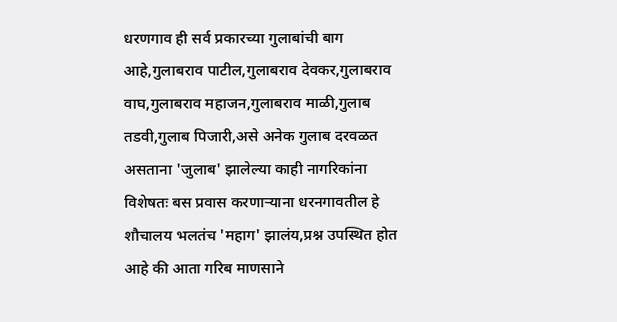धरणगाव ही सर्व प्रकारच्या गुलाबांची बाग आहे,गुलाबराव पाटील,गुलाबराव देवकर,गुलाबराव वाघ,गुलाबराव महाजन,गुलाबराव माळी,गुलाब तडवी,गुलाब पिजारी,असे अनेक गुलाब दरवळत असताना 'जुलाब' झालेल्या काही नागरिकांना विशेषतः बस प्रवास करणाऱ्याना धरनगावतील हे शौचालय भलतंच 'महाग' झालंय,प्रश्न उपस्थित होत आहे की आता गरिब माणसाने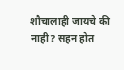शौचालाही जायचे की नाही? सहन होत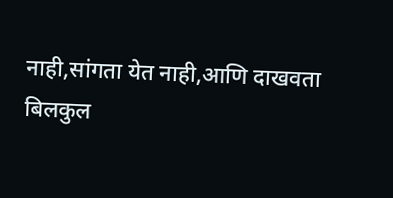नाही,सांगता येत नाही,आणि दाखवता बिलकुल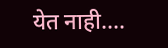येत नाही....